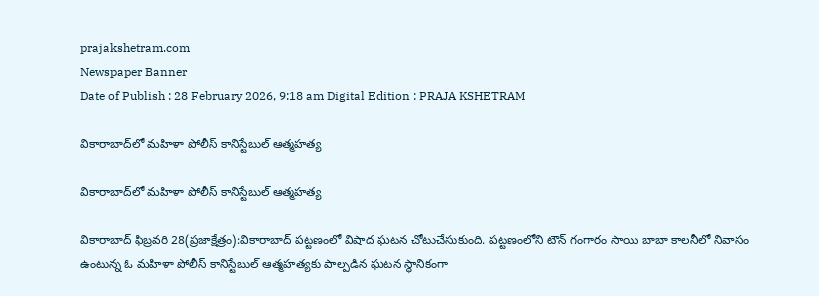prajakshetram.com
Newspaper Banner
Date of Publish : 28 February 2026, 9:18 am Digital Edition : PRAJA KSHETRAM

వికారాబాద్‌లో మహిళా పోలీస్ కానిస్టేబుల్ ఆత్మహత్య

వికారాబాద్‌లో మహిళా పోలీస్ కానిస్టేబుల్ ఆత్మహత్య

వికారాబాద్ ఫిబ్రవరి 28(ప్రజాక్షేత్రం):వికారాబాద్ పట్టణంలో విషాద ఘటన చోటుచేసుకుంది. పట్టణంలోని టౌన్ గంగారం సాయి బాబా కాలనీలో నివాసం ఉంటున్న ఓ మహిళా పోలీస్ కానిస్టేబుల్ ఆత్మహత్యకు పాల్పడిన ఘటన స్థానికంగా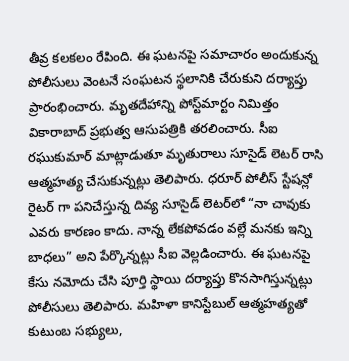తీవ్ర కలకలం రేపింది. ఈ ఘటనపై సమాచారం అందుకున్న పోలీసులు వెంటనే సంఘటన స్థలానికి చేరుకుని దర్యాప్తు ప్రారంభించారు. మృతదేహాన్ని పోస్ట్‌మార్టం నిమిత్తం వికారాబాద్ ప్రభుత్వ ఆసుపత్రికి తరలించారు. సీఐ రఘుకుమార్ మాట్లాడుతూ మృతురాలు సూసైడ్ లెటర్ రాసి ఆత్మహత్య చేసుకున్నట్లు తెలిపారు. ధరూర్ పోలీస్ స్టేషన్లో రైటర్ గా పనిచేస్తున్న దివ్య సూసైడ్ లెటర్‌లో “నా చావుకు ఎవరు కారణం కాదు. నాన్న లేకపోవడం వల్లే మనకు ఇన్ని బాధలు” అని పేర్కొన్నట్లు సీఐ వెల్లడించారు. ఈ ఘటనపై కేసు నమోదు చేసి పూర్తి స్థాయి దర్యాప్తు కొనసాగిస్తున్నట్లు పోలీసులు తెలిపారు. మహిళా కానిస్టేబుల్ ఆత్మహత్యతో కుటుంబ సభ్యులు,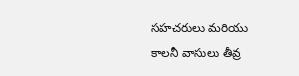సహచరులు మరియు కాలనీ వాసులు తీవ్ర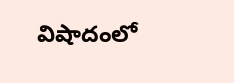విషాదంలో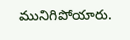మునిగిపోయారు.